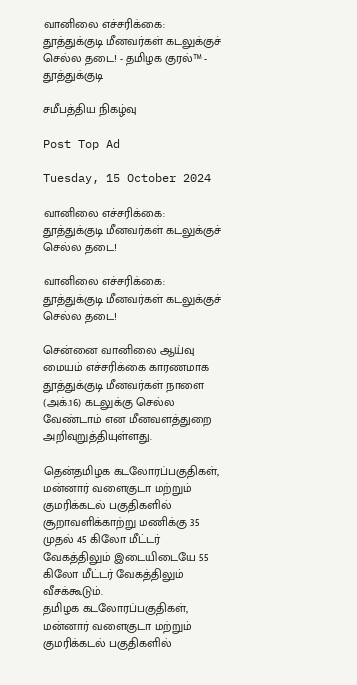வானிலை எச்சரிக்கை: தூத்துக்குடி மீனவர்கள் கடலுக்குச் செல்ல தடை! - தமிழக குரல்™ - தூத்துக்குடி

சமீபத்திய நிகழ்வு

Post Top Ad

Tuesday, 15 October 2024

வானிலை எச்சரிக்கை: தூத்துக்குடி மீனவர்கள் கடலுக்குச் செல்ல தடை!

வானிலை எச்சரிக்கை: தூத்துக்குடி மீனவர்கள் கடலுக்குச் செல்ல தடை!

சென்னை வானிலை ஆய்வு மையம் எச்சரிக்கை காரணமாக தூத்துக்குடி மீனவர்கள் நாளை (அக்.16) கடலுக்கு செல்ல வேண்டாம் என மீனவளத்துறை அறிவுறுத்தியுள்ளது.

தென்தமிழக கடலோரப்பகுதிகள், மன்னார் வளைகுடா மற்றும் குமரிக்கடல் பகுதிகளில் சூறாவளிக்காற்று மணிக்கு 35 முதல் 45 கிலோ மீட்டர் வேகத்திலும் இடையிடையே 55 கிலோ மீட்டர் வேகத்திலும் வீசக்கூடும்.
தமிழக கடலோரப்பகுதிகள், மன்னார் வளைகுடா மற்றும் குமரிக்கடல் பகுதிகளில்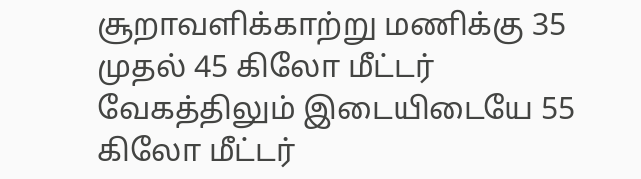சூறாவளிக்காற்று மணிக்கு 35 முதல் 45 கிலோ மீட்டர் வேகத்திலும் இடையிடையே 55 கிலோ மீட்டர்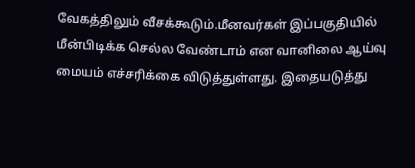வேகத்திலும் வீசக்கூடும்.மீனவர்கள் இப்பகுதியில் மீன்பிடிக்க செல்ல வேண்டாம் என வானிலை ஆய்வு மையம் எச்சரிக்கை விடுத்துள்ளது. இதையடுத்து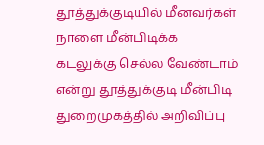தூத்துக்குடியில் மீனவர்கள் நாளை மீன்பிடிக்க கடலுக்கு செல்ல வேண்டாம் என்று தூத்துக்குடி மீன்பிடி துறைமுகத்தில் அறிவிப்பு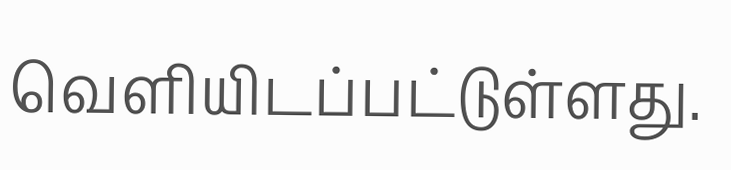வெளியிடப்பட்டுள்ளது.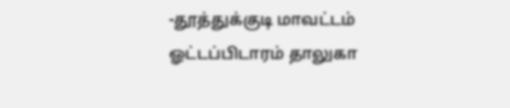-தூத்துக்குடி மாவட்டம் ஓட்டப்பிடாரம் தாலுகா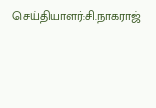செய்தியாளர்:சி.நாகராஜ்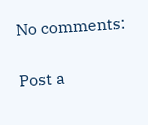No comments:

Post a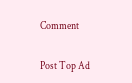Comment

Post Top Ad